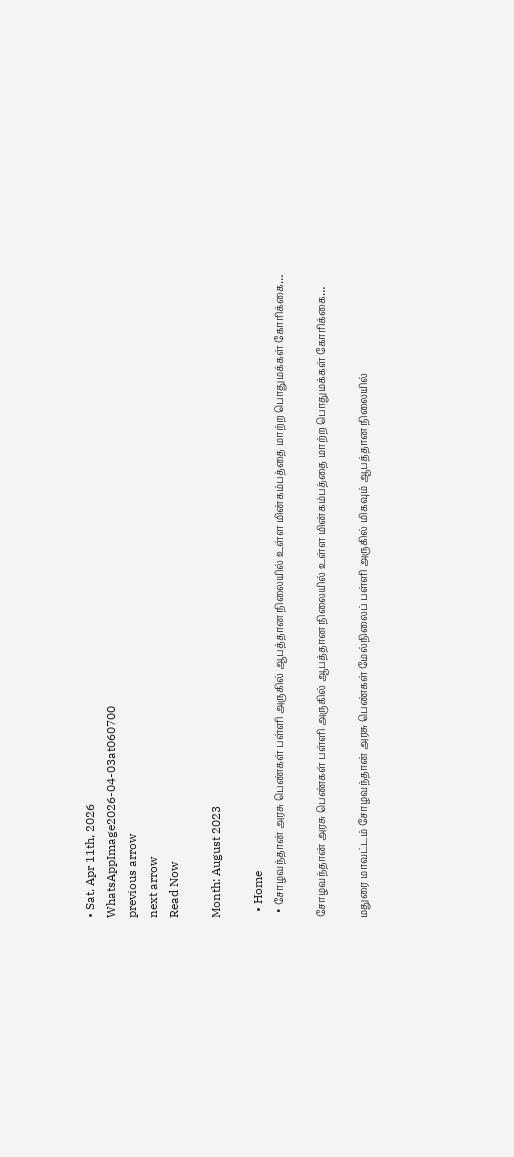• Sat. Apr 11th, 2026
WhatsAppImage2026-04-03at060700
previous arrow
next arrow
Read Now

Month: August 2023

  • Home
  • சோழவந்தான் அரசு பெண்கள் பள்ளி அருகில் ஆபத்தான நிலையில் உள்ள மின்கம்பத்தை மாற்ற பொதுமக்கள் கோரிக்கை…

சோழவந்தான் அரசு பெண்கள் பள்ளி அருகில் ஆபத்தான நிலையில் உள்ள மின்கம்பத்தை மாற்ற பொதுமக்கள் கோரிக்கை…

மதுரை மாவட்டம் சோழவந்தான் அரசு பெண்கள் மேல்நிலைப் பள்ளி அருகில் மிகவும் ஆபத்தான நிலையில்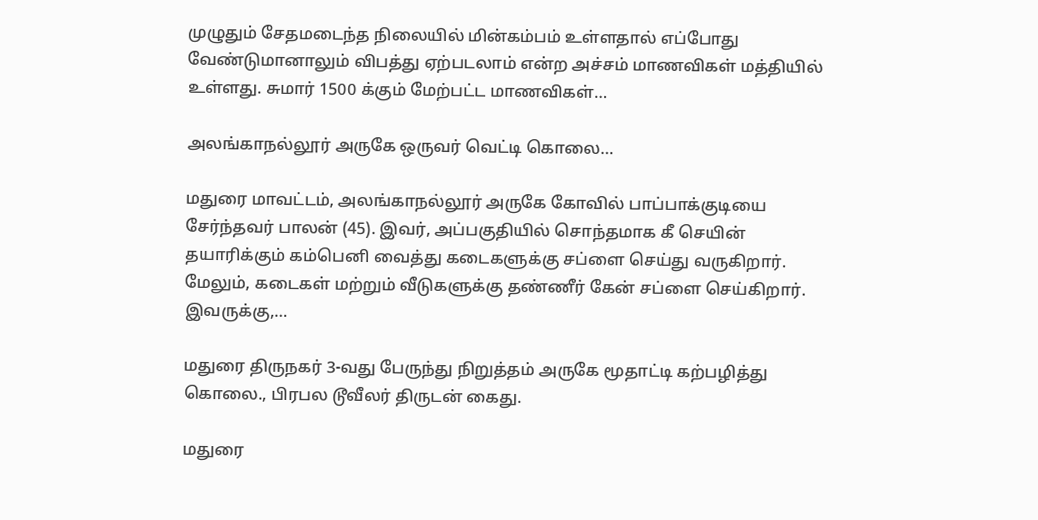முழுதும் சேதமடைந்த நிலையில் மின்கம்பம் உள்ளதால் எப்போது வேண்டுமானாலும் விபத்து ஏற்படலாம் என்ற அச்சம் மாணவிகள் மத்தியில் உள்ளது. சுமார் 1500 க்கும் மேற்பட்ட மாணவிகள்…

அலங்காநல்லூர் அருகே ஒருவர் வெட்டி கொலை…

மதுரை மாவட்டம், அலங்காநல்லூர் அருகே கோவில் பாப்பாக்குடியை சேர்ந்தவர் பாலன் (45). இவர், அப்பகுதியில் சொந்தமாக கீ செயின் தயாரிக்கும் கம்பெனி வைத்து கடைகளுக்கு சப்ளை செய்து வருகிறார். மேலும், கடைகள் மற்றும் வீடுகளுக்கு தண்ணீர் கேன் சப்ளை செய்கிறார். இவருக்கு,…

மதுரை திருநகர் 3-வது பேருந்து நிறுத்தம் அருகே மூதாட்டி கற்பழித்து கொலை., பிரபல டூவீலர் திருடன் கைது.

மதுரை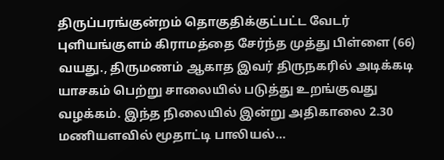திருப்பரங்குன்றம் தொகுதிக்குட்பட்ட வேடர் புளியங்குளம் கிராமத்தை சேர்ந்த முத்து பிள்ளை (66) வயது., திருமணம் ஆகாத இவர் திருநகரில் அடிக்கடி யாசகம் பெற்று சாலையில் படுத்து உறங்குவது வழக்கம். இந்த நிலையில் இன்று அதிகாலை 2.30 மணியளவில் மூதாட்டி பாலியல்…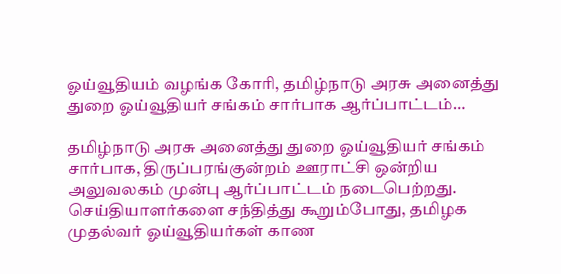ஓய்வூதியம் வழங்க கோரி, தமிழ்நாடு அரசு அனைத்து துறை ஓய்வூதியர் சங்கம் சார்பாக ஆர்ப்பாட்டம்…

தமிழ்நாடு அரசு அனைத்து துறை ஓய்வூதியர் சங்கம் சார்பாக, திருப்பரங்குன்றம் ஊராட்சி ஒன்றிய அலுவலகம் முன்பு ஆர்ப்பாட்டம் நடைபெற்றது. செய்தியாளர்களை சந்தித்து கூறும்போது, தமிழக முதல்வர் ஓய்வூதியர்கள் காண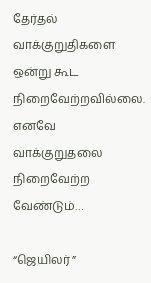தேர்தல் வாக்குறுதிகளை ஒன்று கூட நிறைவேற்றவில்லை. எனவே வாக்குறுதலை நிறைவேற்ற வேண்டும்…

“ஜெயிலர் ”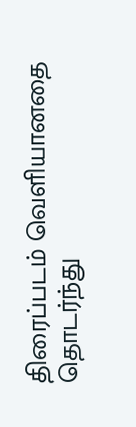திரைப்படம் வெளியானதை தொடர்ந்து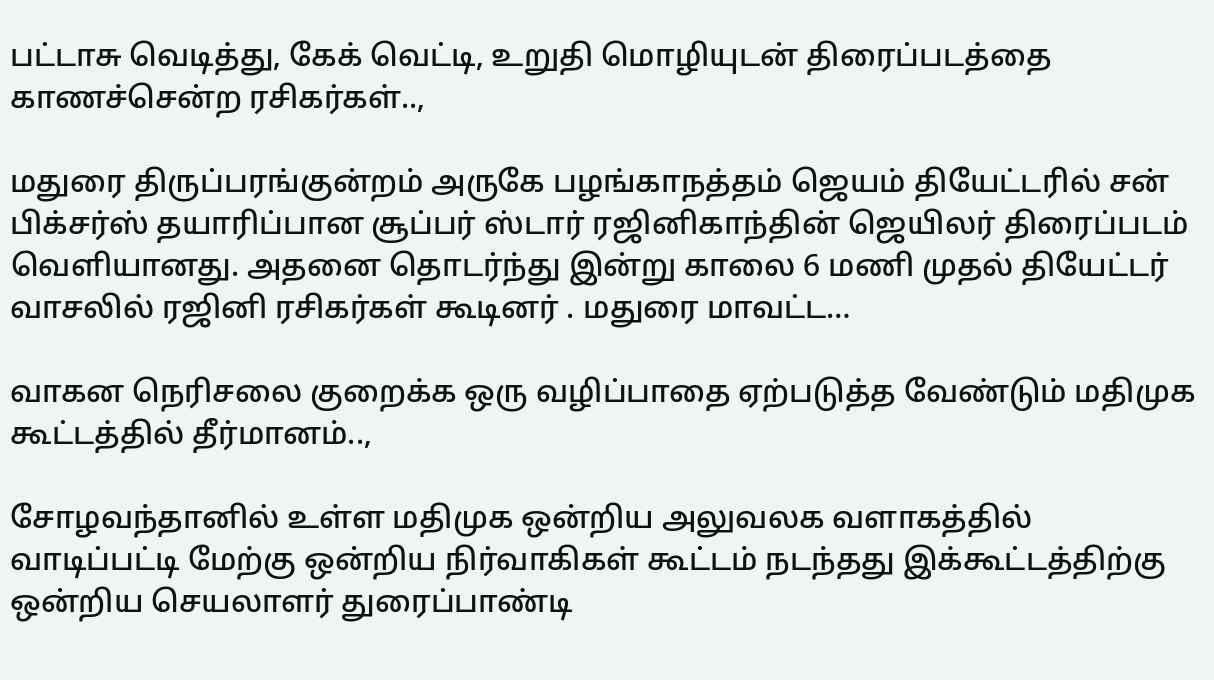பட்டாசு வெடித்து, கேக் வெட்டி, உறுதி மொழியுடன் திரைப்படத்தை காணச்சென்ற ரசிகர்கள்..,

மதுரை திருப்பரங்குன்றம் அருகே பழங்காநத்தம் ஜெயம் தியேட்டரில் சன் பிக்சர்ஸ் தயாரிப்பான சூப்பர் ஸ்டார் ரஜினிகாந்தின் ஜெயிலர் திரைப்படம் வெளியானது. அதனை தொடர்ந்து இன்று காலை 6 மணி முதல் தியேட்டர் வாசலில் ரஜினி ரசிகர்கள் கூடினர் . மதுரை மாவட்ட…

வாகன நெரிசலை குறைக்க ஒரு வழிப்பாதை ஏற்படுத்த வேண்டும் மதிமுக கூட்டத்தில் தீர்மானம்..,

சோழவந்தானில் உள்ள மதிமுக ஒன்றிய அலுவலக வளாகத்தில் வாடிப்பட்டி மேற்கு ஒன்றிய நிர்வாகிகள் கூட்டம் நடந்தது இக்கூட்டத்திற்கு ஒன்றிய செயலாளர் துரைப்பாண்டி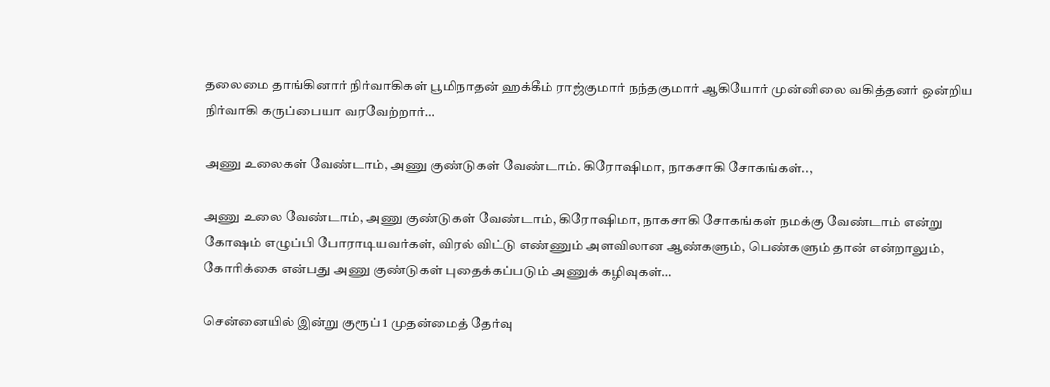தலைமை தாங்கினார் நிர்வாகிகள் பூமிநாதன் ஹக்கீம் ராஜ்குமார் நந்தகுமார் ஆகியோர் முன்னிலை வகித்தனர் ஒன்றிய நிர்வாகி கருப்பையா வரவேற்றார்…

அணு உலைகள் வேண்டாம், அணு குண்டுகள் வேண்டாம். கிரோஷிமா, நாகசாகி சோகங்கள்..,

அணு உலை வேண்டாம், அணு குண்டுகள் வேண்டாம், கிரோஷிமா, நாகசாகி சோகங்கள் நமக்கு வேண்டாம் என்று கோஷம் எழுப்பி போராடியவர்கள், விரல் விட்டு எண்ணும் அளவிலான ஆண்களும், பெண்களும் தான் என்றாலும், கோரிக்கை என்பது அணு குண்டுகள் புதைக்கப்படும் அணுக் கழிவுகள்…

சென்னையில் இன்று குரூப் 1 முதன்மைத் தேர்வு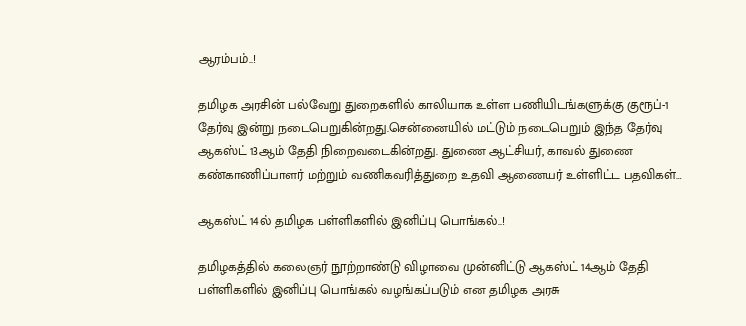ஆரம்பம்..!

தமிழக அரசின் பல்வேறு துறைகளில் காலியாக உள்ள பணியிடங்களுக்கு குரூப்-1 தேர்வு இன்று நடைபெறுகின்றது.சென்னையில் மட்டும் நடைபெறும் இந்த தேர்வு ஆகஸ்ட் 13ஆம் தேதி நிறைவடைகின்றது. துணை ஆட்சியர், காவல் துணை கண்காணிப்பாளர் மற்றும் வணிகவரித்துறை உதவி ஆணையர் உள்ளிட்ட பதவிகள்…

ஆகஸ்ட் 14ல் தமிழக பள்ளிகளில் இனிப்பு பொங்கல்..!

தமிழகத்தில் கலைஞர் நூற்றாண்டு விழாவை முன்னிட்டு ஆகஸ்ட் 14ஆம் தேதி பள்ளிகளில் இனிப்பு பொங்கல் வழங்கப்படும் என தமிழக அரசு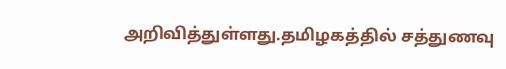அறிவித்துள்ளது.தமிழகத்தில் சத்துணவு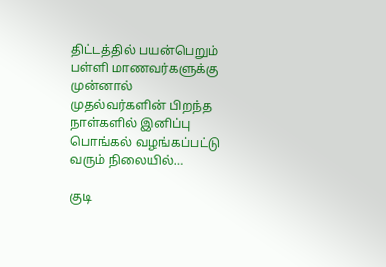திட்டத்தில் பயன்பெறும் பள்ளி மாணவர்களுக்கு முன்னால் முதல்வர்களின் பிறந்த நாள்களில் இனிப்பு பொங்கல் வழங்கப்பட்டு வரும் நிலையில்…

குடி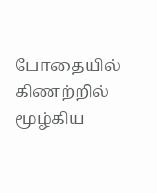போதையில் கிணற்றில் மூழ்கிய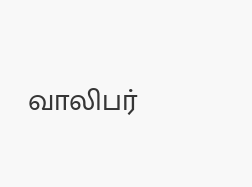வாலிபர்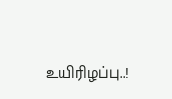உயிரிழப்பு..!